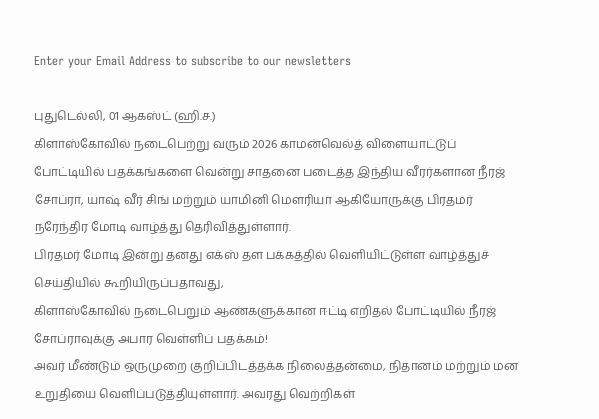Enter your Email Address to subscribe to our newsletters

புதுடெல்லி, 01 ஆகஸ்ட் (ஹி.ச.)
கிளாஸ்கோவில் நடைபெற்று வரும் 2026 காமன்வெல்த் விளையாட்டுப் போட்டியில் பதக்கங்களை வென்று சாதனை படைத்த இந்திய வீரர்களான நீரஜ் சோப்ரா, யாஷ் வீர் சிங் மற்றும் யாமினி மௌரியா ஆகியோருக்கு பிரதமர் நரேந்திர மோடி வாழ்த்து தெரிவித்துள்ளார்.
பிரதமர் மோடி இன்று தனது எக்ஸ் தள பக்கத்தில் வெளியிட்டுள்ள வாழ்த்துச் செய்தியில் கூறியிருப்பதாவது,
கிளாஸ்கோவில் நடைபெறும் ஆண்களுக்கான ஈட்டி எறிதல் போட்டியில் நீரஜ் சோப்ராவுக்கு அபார வெள்ளிப் பதக்கம்!
அவர் மீண்டும் ஒருமுறை குறிப்பிடத்தக்க நிலைத்தன்மை, நிதானம் மற்றும் மன உறுதியை வெளிப்படுத்தியுள்ளார். அவரது வெற்றிகள்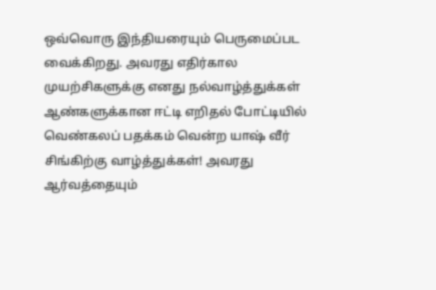ஒவ்வொரு இந்தியரையும் பெருமைப்பட வைக்கிறது. அவரது எதிர்கால முயற்சிகளுக்கு எனது நல்வாழ்த்துக்கள்
ஆண்களுக்கான ஈட்டி எறிதல் போட்டியில் வெண்கலப் பதக்கம் வென்ற யாஷ் வீர் சிங்கிற்கு வாழ்த்துக்கள்! அவரது ஆர்வத்தையும்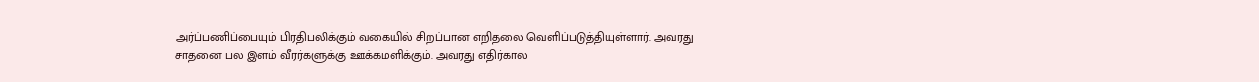அர்ப்பணிப்பையும் பிரதிபலிக்கும் வகையில் சிறப்பான எறிதலை வெளிப்படுத்தியுள்ளார். அவரது சாதனை பல இளம் வீரர்களுக்கு ஊக்கமளிக்கும். அவரது எதிர்கால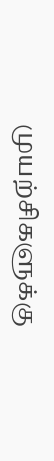முயற்சிகளுக்கு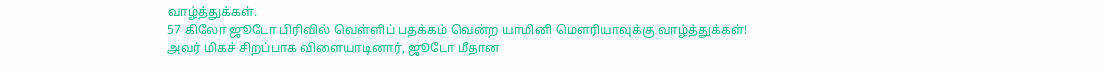வாழ்த்துக்கள்.
57 கிலோ ஜூடோ பிரிவில் வெள்ளிப் பதக்கம் வென்ற யாமினி மௌரியாவுக்கு வாழ்த்துக்கள்!
அவர் மிகச் சிறப்பாக விளையாடினார், ஜூடோ மீதான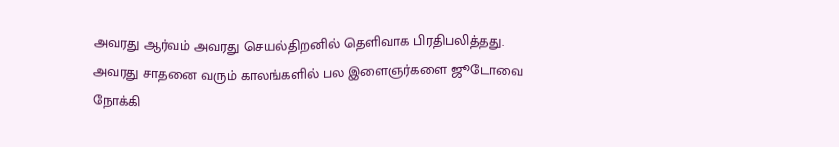அவரது ஆர்வம் அவரது செயல்திறனில் தெளிவாக பிரதிபலித்தது.
அவரது சாதனை வரும் காலங்களில் பல இளைஞர்களை ஜூடோவை நோக்கி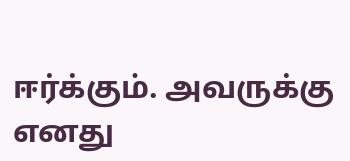ஈர்க்கும். அவருக்கு எனது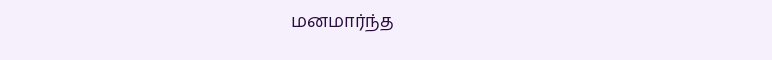மனமார்ந்த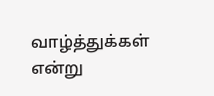வாழ்த்துக்கள்
என்று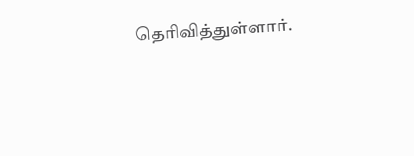தெரிவித்துள்ளார்.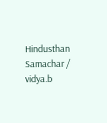Hindusthan Samachar / vidya.b